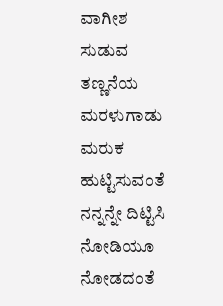ವಾಗೀಶ
ಸುಡುವ ತಣ್ಣನೆಯ ಮರಳುಗಾಡು
ಮರುಕ ಹುಟ್ಟಿಸುವಂತೆ ನನ್ನನ್ನೇ ದಿಟ್ಟಿಸಿ
ನೋಡಿಯೂ ನೋಡದಂತೆ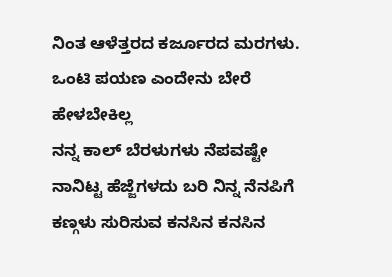ನಿಂತ ಆಳೆತ್ತರದ ಕರ್ಜೂರದ ಮರಗಳು.
ಒಂಟಿ ಪಯಣ ಎಂದೇನು ಬೇರೆ ಹೇಳಬೇಕಿಲ್ಲ
ನನ್ನ ಕಾಲ್ ಬೆರಳುಗಳು ನೆಪವಷ್ಟೇ
ನಾನಿಟ್ಟ ಹೆಜ್ಜೆಗಳದು ಬರಿ ನಿನ್ನ ನೆನಪಿಗೆ
ಕಣ್ಗಳು ಸುರಿಸುವ ಕನಸಿನ ಕನಸಿನ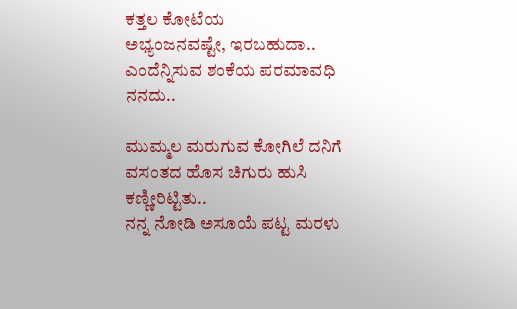ಕತ್ತಲ ಕೋಟೆಯ
ಅಭ್ಯಂಜನವಷ್ಟೇ, ಇರಬಹುದಾ.. ಎಂದೆನ್ನಿಸುವ ಶಂಕೆಯ ಪರಮಾವಧಿ ನನದು..

ಮುಮ್ಮಲ ಮರುಗುವ ಕೋಗಿಲೆ ದನಿಗೆ
ವಸಂತದ ಹೊಸ ಚಿಗುರು ಹುಸಿ ಕಣ್ಣೀರಿಟ್ಟಿತು..
ನನ್ನ ನೋಡಿ ಅಸೂಯೆ ಪಟ್ಟ ಮರಳು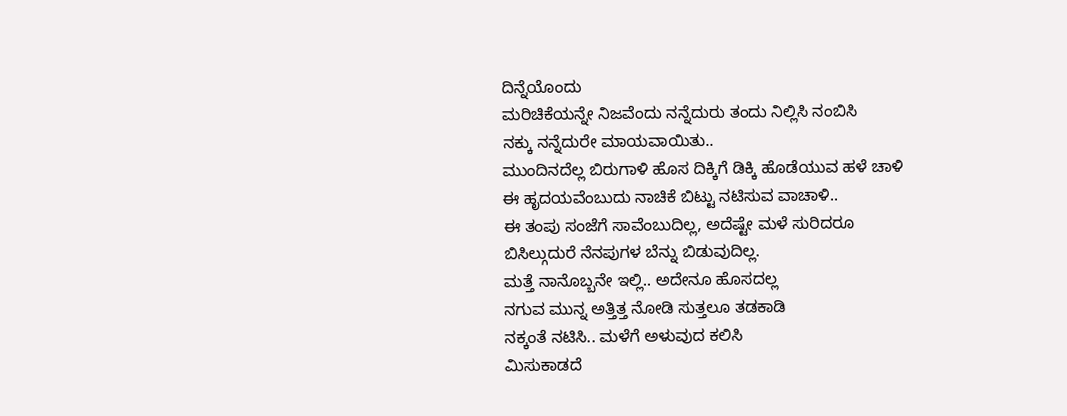ದಿನ್ನೆಯೊಂದು
ಮರಿಚಿಕೆಯನ್ನೇ ನಿಜವೆಂದು ನನ್ನೆದುರು ತಂದು ನಿಲ್ಲಿಸಿ ನಂಬಿಸಿ
ನಕ್ಕು ನನ್ನೆದುರೇ ಮಾಯವಾಯಿತು..
ಮುಂದಿನದೆಲ್ಲ ಬಿರುಗಾಳಿ ಹೊಸ ದಿಕ್ಕಿಗೆ ಡಿಕ್ಕಿ ಹೊಡೆಯುವ ಹಳೆ ಚಾಳಿ
ಈ ಹೃದಯವೆಂಬುದು ನಾಚಿಕೆ ಬಿಟ್ಟು ನಟಿಸುವ ವಾಚಾಳಿ..
ಈ ತಂಪು ಸಂಜೆಗೆ ಸಾವೆಂಬುದಿಲ್ಲ, ಅದೆಷ್ಟೇ ಮಳೆ ಸುರಿದರೂ
ಬಿಸಿಲ್ಗುದುರೆ ನೆನಪುಗಳ ಬೆನ್ನು ಬಿಡುವುದಿಲ್ಲ.
ಮತ್ತೆ ನಾನೊಬ್ಬನೇ ಇಲ್ಲಿ.. ಅದೇನೂ ಹೊಸದಲ್ಲ
ನಗುವ ಮುನ್ನ ಅತ್ತಿತ್ತ ನೋಡಿ ಸುತ್ತಲೂ ತಡಕಾಡಿ
ನಕ್ಕಂತೆ ನಟಿಸಿ.. ಮಳೆಗೆ ಅಳುವುದ ಕಲಿಸಿ
ಮಿಸುಕಾಡದೆ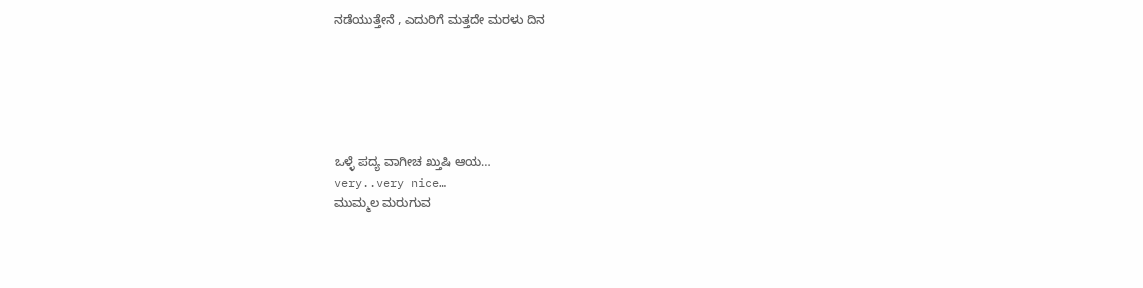ನಡೆಯುತ್ತೇನೆ , ಎದುರಿಗೆ ಮತ್ತದೇ ಮರಳು ದಿನ






ಒಳ್ಳೆ ಪದ್ಯ ವಾಗೀಚ ಖ್ತುಷಿ ಆಯ…
very..very nice…
ಮುಮ್ಮಲ ಮರುಗುವ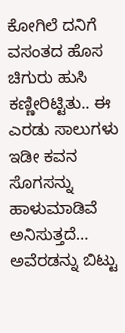ಕೋಗಿಲೆ ದನಿಗೆ
ವಸಂತದ ಹೊಸ ಚಿಗುರು ಹುಸಿ ಕಣ್ಣೀರಿಟ್ಟಿತು.. ಈ ಎರಡು ಸಾಲುಗಳು ಇಡೀ ಕವನ ಸೊಗಸನ್ನು ಹಾಳುಮಾಡಿವೆ ಅನಿಸುತ್ತದೆ… ಅವೆರಡನ್ನು ಬಿಟ್ಟು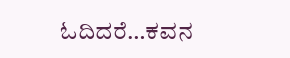ಓದಿದರೆ…ಕವನ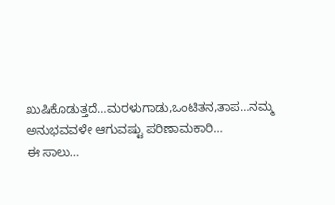ಖುಷಿಕೊಡುತ್ತದೆ…ಮರಳುಗಾಡು,ಒಂಟಿತನ,ತಾಪ…ನಮ್ಮ ಅನುಭವವಳೇ ಆಗುವಷ್ಟು ಪರಿಣಾಮಕಾರಿ…
ಈ ಸಾಲು…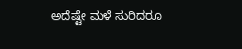ಅದೆಷ್ಟೇ ಮಳೆ ಸುರಿದರೂ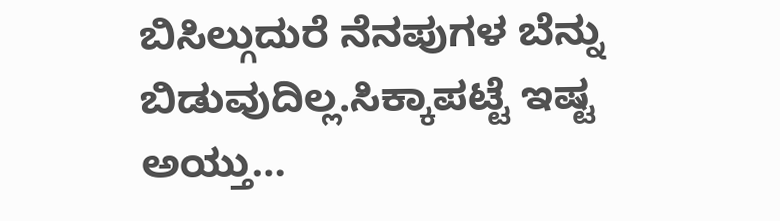ಬಿಸಿಲ್ಗುದುರೆ ನೆನಪುಗಳ ಬೆನ್ನು ಬಿಡುವುದಿಲ್ಲ.ಸಿಕ್ಕಾಪಟ್ಟೆ ಇಷ್ಟ ಅಯ್ತು…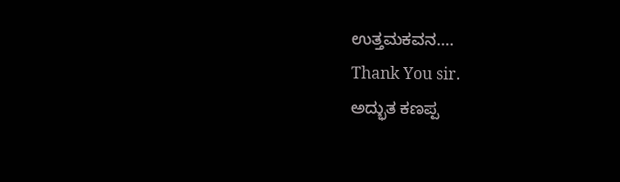ಉತ್ತಮಕವನ….
Thank You sir.
ಅದ್ಭುತ ಕಣಪ್ಪ